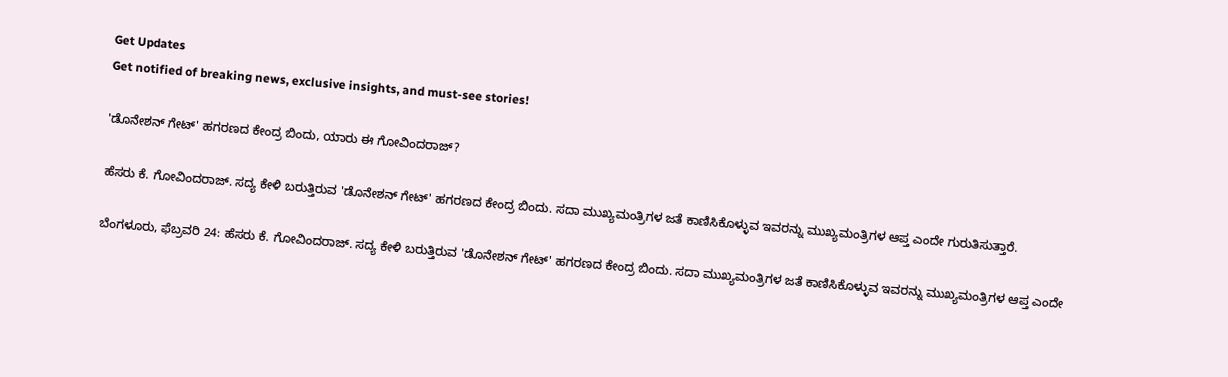Get Updates
Get notified of breaking news, exclusive insights, and must-see stories!

'ಡೊನೇಶನ್ ಗೇಟ್' ಹಗರಣದ ಕೇಂದ್ರ ಬಿಂದು, ಯಾರು ಈ ಗೋವಿಂದರಾಜ್?

ಹೆಸರು ಕೆ. ಗೋವಿಂದರಾಜ್. ಸದ್ಯ ಕೇಳಿ ಬರುತ್ತಿರುವ 'ಡೊನೇಶನ್ ಗೇಟ್' ಹಗರಣದ ಕೇಂದ್ರ ಬಿಂದು. ಸದಾ ಮುಖ್ಯಮಂತ್ರಿಗಳ ಜತೆ ಕಾಣಿಸಿಕೊಳ್ಳುವ ಇವರನ್ನು ಮುಖ್ಯಮಂತ್ರಿಗಳ ಆಪ್ತ ಎಂದೇ ಗುರುತಿಸುತ್ತಾರೆ.

ಬೆಂಗಳೂರು, ಫೆಬ್ರವರಿ 24: ಹೆಸರು ಕೆ. ಗೋವಿಂದರಾಜ್. ಸದ್ಯ ಕೇಳಿ ಬರುತ್ತಿರುವ 'ಡೊನೇಶನ್ ಗೇಟ್' ಹಗರಣದ ಕೇಂದ್ರ ಬಿಂದು. ಸದಾ ಮುಖ್ಯಮಂತ್ರಿಗಳ ಜತೆ ಕಾಣಿಸಿಕೊಳ್ಳುವ ಇವರನ್ನು ಮುಖ್ಯಮಂತ್ರಿಗಳ ಆಪ್ತ ಎಂದೇ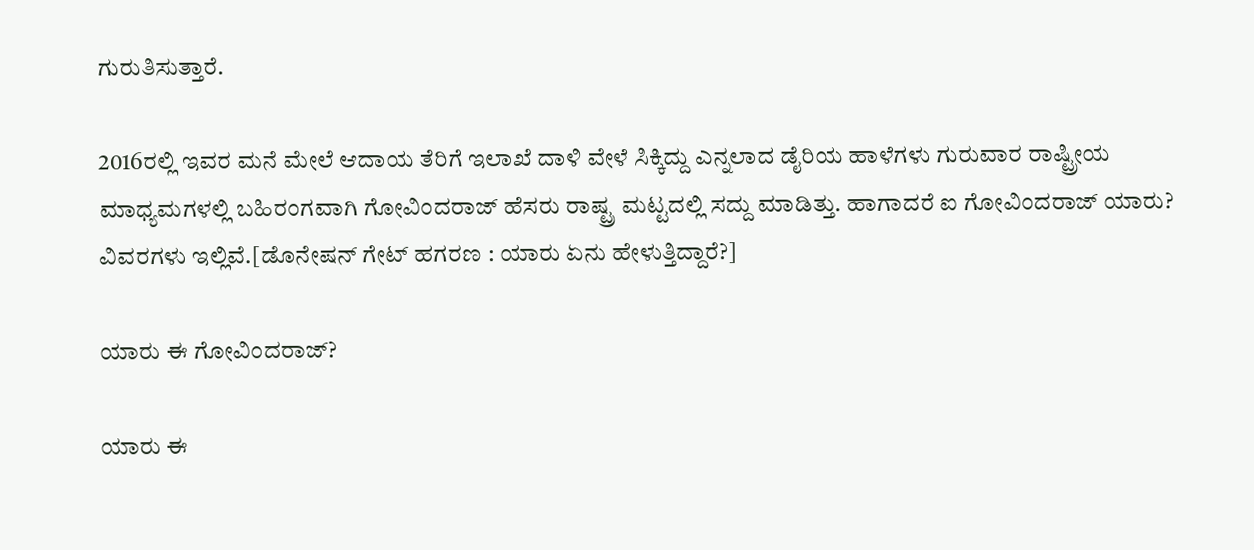ಗುರುತಿಸುತ್ತಾರೆ.

2016ರಲ್ಲಿ ಇವರ ಮನೆ ಮೇಲೆ ಆದಾಯ ತೆರಿಗೆ ಇಲಾಖೆ ದಾಳಿ ವೇಳೆ ಸಿಕ್ಕಿದ್ದು ಎನ್ನಲಾದ ಡೈರಿಯ ಹಾಳೆಗಳು ಗುರುವಾರ ರಾಷ್ಟ್ರೀಯ ಮಾಧ್ಯಮಗಳಲ್ಲಿ ಬಹಿರಂಗವಾಗಿ ಗೋವಿಂದರಾಜ್ ಹೆಸರು ರಾಷ್ಟ್ರ ಮಟ್ಟದಲ್ಲಿ ಸದ್ದು ಮಾಡಿತ್ತು. ಹಾಗಾದರೆ ಐ ಗೋವಿಂದರಾಜ್ ಯಾರು? ವಿವರಗಳು ಇಲ್ಲಿವೆ.[ಡೊನೇಷನ್ ಗೇಟ್ ಹಗರಣ : ಯಾರು ಏನು ಹೇಳುತ್ತಿದ್ದಾರೆ?]

ಯಾರು ಈ ಗೋವಿಂದರಾಜ್?

ಯಾರು ಈ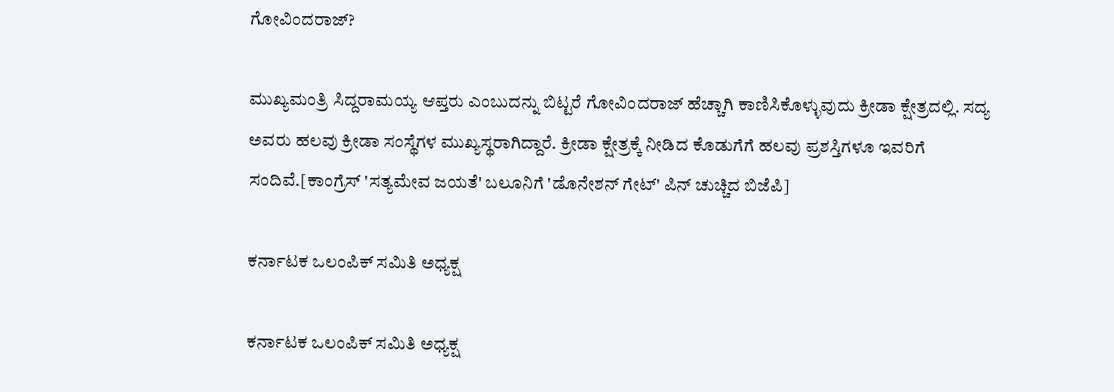ಗೋವಿಂದರಾಜ್?

ಮುಖ್ಯಮಂತ್ರಿ ಸಿದ್ದರಾಮಯ್ಯ ಆಪ್ತರು ಎಂಬುದನ್ನು ಬಿಟ್ಟರೆ ಗೋವಿಂದರಾಜ್ ಹೆಚ್ಚಾಗಿ ಕಾಣಿಸಿಕೊಳ್ಳುವುದು ಕ್ರೀಡಾ ಕ್ಷೇತ್ರದಲ್ಲಿ. ಸದ್ಯ ಅವರು ಹಲವು ಕ್ರೀಡಾ ಸಂಸ್ಥೆಗಳ ಮುಖ್ಯಸ್ಥರಾಗಿದ್ದಾರೆ. ಕ್ರೀಡಾ ಕ್ಷೇತ್ರಕ್ಕೆ ನೀಡಿದ ಕೊಡುಗೆಗೆ ಹಲವು ಪ್ರಶಸ್ತಿಗಳೂ ಇವರಿಗೆ ಸಂದಿವೆ.[ಕಾಂಗ್ರೆಸ್ 'ಸತ್ಯಮೇವ ಜಯತೆ' ಬಲೂನಿಗೆ 'ಡೊನೇಶನ್ ಗೇಟ್' ಪಿನ್ ಚುಚ್ಚಿದ ಬಿಜೆಪಿ]

ಕರ್ನಾಟಕ ಒಲಂಪಿಕ್ ಸಮಿತಿ ಅಧ್ಯಕ್ಷ

ಕರ್ನಾಟಕ ಒಲಂಪಿಕ್ ಸಮಿತಿ ಅಧ್ಯಕ್ಷ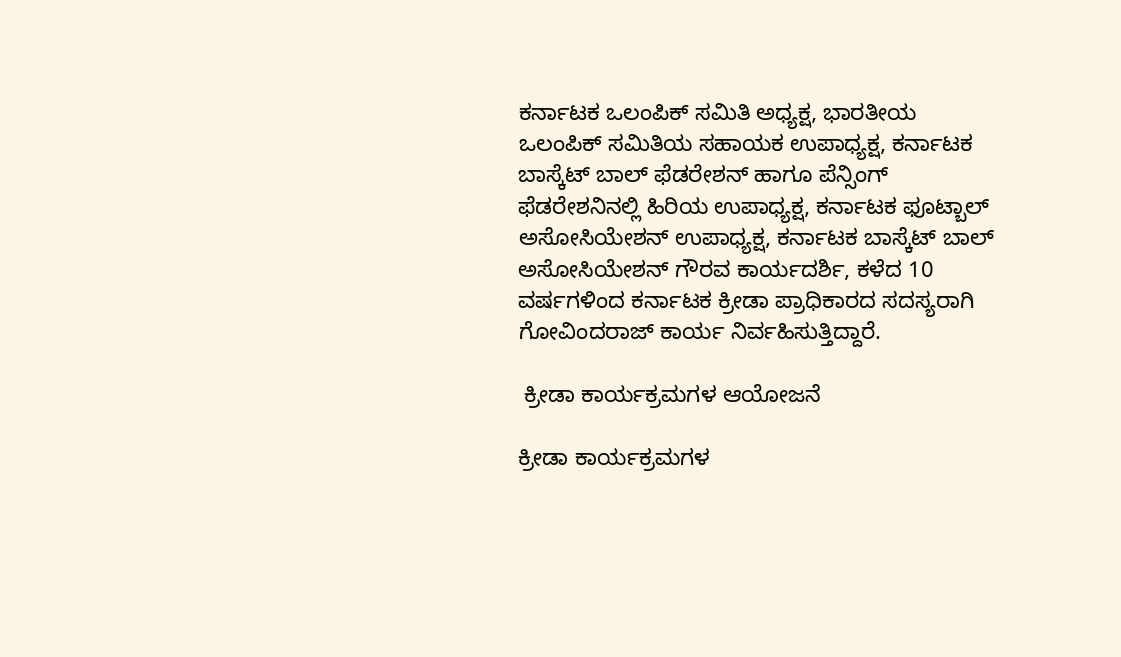ಕರ್ನಾಟಕ ಒಲಂಪಿಕ್ ಸಮಿತಿ ಅಧ್ಯಕ್ಷ, ಭಾರತೀಯ ಒಲಂಪಿಕ್ ಸಮಿತಿಯ ಸಹಾಯಕ ಉಪಾಧ್ಯಕ್ಷ, ಕರ್ನಾಟಕ ಬಾಸ್ಕೆಟ್ ಬಾಲ್ ಫೆಡರೇಶನ್ ಹಾಗೂ ಪೆನ್ಸಿಂಗ್ ಫೆಡರೇಶನಿನಲ್ಲಿ ಹಿರಿಯ ಉಪಾಧ್ಯಕ್ಷ, ಕರ್ನಾಟಕ ಫೂಟ್ಬಾಲ್ ಅಸೋಸಿಯೇಶನ್ ಉಪಾಧ್ಯಕ್ಷ, ಕರ್ನಾಟಕ ಬಾಸ್ಕೆಟ್ ಬಾಲ್ ಅಸೋಸಿಯೇಶನ್ ಗೌರವ ಕಾರ್ಯದರ್ಶಿ, ಕಳೆದ 10 ವರ್ಷಗಳಿಂದ ಕರ್ನಾಟಕ ಕ್ರೀಡಾ ಪ್ರಾಧಿಕಾರದ ಸದಸ್ಯರಾಗಿ ಗೋವಿಂದರಾಜ್ ಕಾರ್ಯ ನಿರ್ವಹಿಸುತ್ತಿದ್ದಾರೆ.

 ಕ್ರೀಡಾ ಕಾರ್ಯಕ್ರಮಗಳ ಆಯೋಜನೆ

ಕ್ರೀಡಾ ಕಾರ್ಯಕ್ರಮಗಳ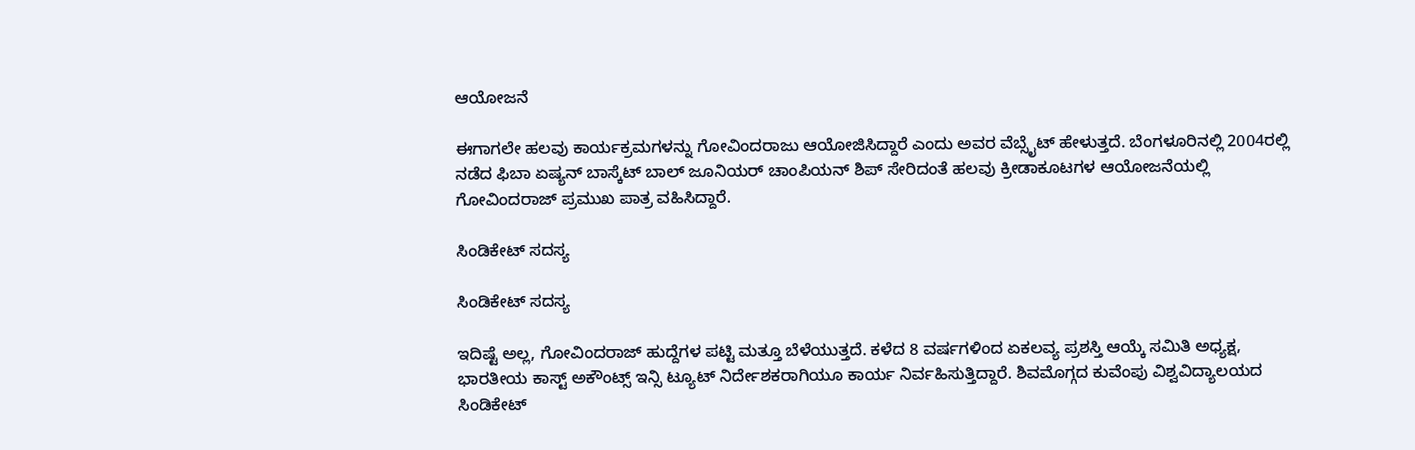ಆಯೋಜನೆ

ಈಗಾಗಲೇ ಹಲವು ಕಾರ್ಯಕ್ರಮಗಳನ್ನು ಗೋವಿಂದರಾಜು ಆಯೋಜಿಸಿದ್ದಾರೆ ಎಂದು ಅವರ ವೆಬ್ಸೈಟ್ ಹೇಳುತ್ತದೆ. ಬೆಂಗಳೂರಿನಲ್ಲಿ 2004ರಲ್ಲಿ ನಡೆದ ಫಿಬಾ ಏಷ್ಯನ್ ಬಾಸ್ಕೆಟ್ ಬಾಲ್ ಜೂನಿಯರ್ ಚಾಂಪಿಯನ್ ಶಿಪ್ ಸೇರಿದಂತೆ ಹಲವು ಕ್ರೀಡಾಕೂಟಗಳ ಆಯೋಜನೆಯಲ್ಲಿ ಗೋವಿಂದರಾಜ್ ಪ್ರಮುಖ ಪಾತ್ರ ವಹಿಸಿದ್ದಾರೆ.

ಸಿಂಡಿಕೇಟ್ ಸದಸ್ಯ

ಸಿಂಡಿಕೇಟ್ ಸದಸ್ಯ

ಇದಿಷ್ಟೆ ಅಲ್ಲ, ಗೋವಿಂದರಾಜ್ ಹುದ್ದೆಗಳ ಪಟ್ಟಿ ಮತ್ತೂ ಬೆಳೆಯುತ್ತದೆ. ಕಳೆದ 8 ವರ್ಷಗಳಿಂದ ಏಕಲವ್ಯ ಪ್ರಶಸ್ತಿ ಆಯ್ಕೆ ಸಮಿತಿ ಅಧ್ಯಕ್ಷ, ಭಾರತೀಯ ಕಾಸ್ಟ್ ಅಕೌಂಟ್ಸ್ ಇನ್ಸಿ ಟ್ಯೂಟ್ ನಿರ್ದೇಶಕರಾಗಿಯೂ ಕಾರ್ಯ ನಿರ್ವಹಿಸುತ್ತಿದ್ದಾರೆ. ಶಿವಮೊಗ್ಗದ ಕುವೆಂಪು ವಿಶ್ವವಿದ್ಯಾಲಯದ ಸಿಂಡಿಕೇಟ್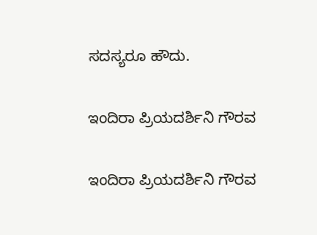ಸದಸ್ಯರೂ ಹೌದು.

ಇಂದಿರಾ ಪ್ರಿಯದರ್ಶಿನಿ ಗೌರವ

ಇಂದಿರಾ ಪ್ರಿಯದರ್ಶಿನಿ ಗೌರವ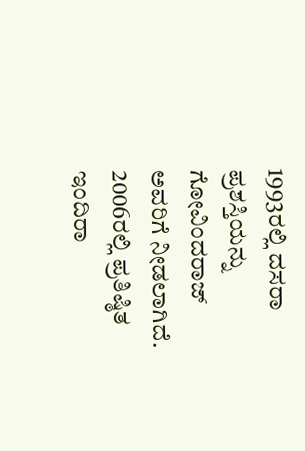1993ರಲ್ಲಿ ದಸರಾ ಪ್ರಶಸ್ತಿಯನ್ನು ಗೋವಿಂದರಾಜ್ ಅವರಿಗೆ ನೀಡಲಾಗಿದೆ. 2006ರಲ್ಲಿ ಪ್ರತಿಷ್ಠಿತ ಇಂದಿರಾ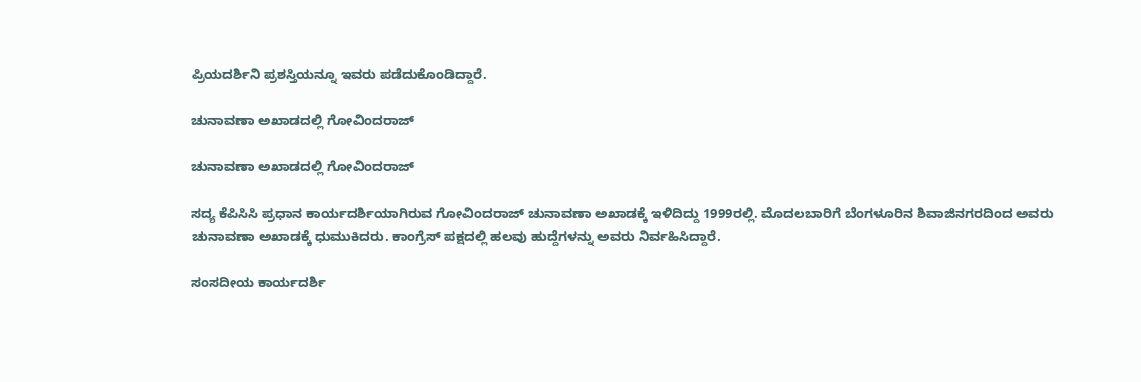ಪ್ರಿಯದರ್ಶಿನಿ ಪ್ರಶಸ್ತಿಯನ್ನೂ ಇವರು ಪಡೆದುಕೊಂಡಿದ್ದಾರೆ.

ಚುನಾವಣಾ ಅಖಾಡದಲ್ಲಿ ಗೋವಿಂದರಾಜ್

ಚುನಾವಣಾ ಅಖಾಡದಲ್ಲಿ ಗೋವಿಂದರಾಜ್

ಸದ್ಯ ಕೆಪಿಸಿಸಿ ಪ್ರಧಾನ ಕಾರ್ಯದರ್ಶಿಯಾಗಿರುವ ಗೋವಿಂದರಾಜ್ ಚುನಾವಣಾ ಅಖಾಡಕ್ಕೆ ಇಳಿದಿದ್ದು 1999ರಲ್ಲಿ. ಮೊದಲಬಾರಿಗೆ ಬೆಂಗಳೂರಿನ ಶಿವಾಜಿನಗರದಿಂದ ಅವರು ಚುನಾವಣಾ ಅಖಾಡಕ್ಕೆ ಧುಮುಕಿದರು. ಕಾಂಗ್ರೆಸ್ ಪಕ್ಷದಲ್ಲಿ ಹಲವು ಹುದ್ದೆಗಳನ್ನು ಅವರು ನಿರ್ವಹಿಸಿದ್ದಾರೆ.

ಸಂಸದೀಯ ಕಾರ್ಯದರ್ಶಿ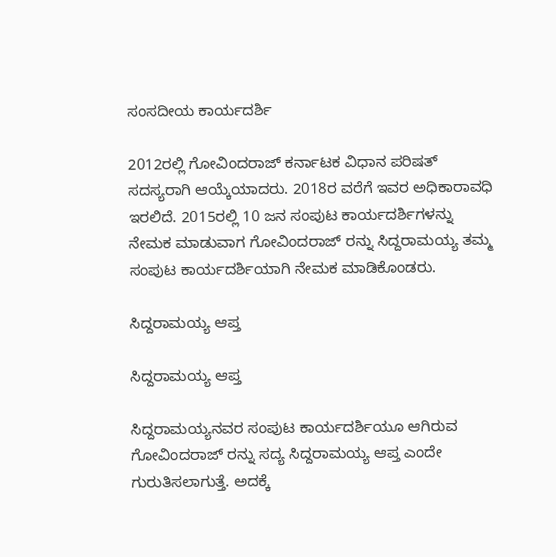ಸಂಸದೀಯ ಕಾರ್ಯದರ್ಶಿ

2012ರಲ್ಲಿ ಗೋವಿಂದರಾಜ್ ಕರ್ನಾಟಕ ವಿಧಾನ ಪರಿಷತ್ ಸದಸ್ಯರಾಗಿ ಆಯ್ಕೆಯಾದರು. 2018ರ ವರೆಗೆ ಇವರ ಅಧಿಕಾರಾವಧಿ ಇರಲಿದೆ. 2015ರಲ್ಲಿ 10 ಜನ ಸಂಪುಟ ಕಾರ್ಯದರ್ಶಿಗಳನ್ನು ನೇಮಕ ಮಾಡುವಾಗ ಗೋವಿಂದರಾಜ್ ರನ್ನು ಸಿದ್ದರಾಮಯ್ಯ ತಮ್ಮ ಸಂಪುಟ ಕಾರ್ಯದರ್ಶಿಯಾಗಿ ನೇಮಕ ಮಾಡಿಕೊಂಡರು.

ಸಿದ್ದರಾಮಯ್ಯ ಆಪ್ತ

ಸಿದ್ದರಾಮಯ್ಯ ಆಪ್ತ

ಸಿದ್ದರಾಮಯ್ಯನವರ ಸಂಪುಟ ಕಾರ್ಯದರ್ಶಿಯೂ ಆಗಿರುವ ಗೋವಿಂದರಾಜ್ ರನ್ನು ಸದ್ಯ ಸಿದ್ದರಾಮಯ್ಯ ಆಪ್ತ ಎಂದೇ ಗುರುತಿಸಲಾಗುತ್ತೆ. ಅದಕ್ಕೆ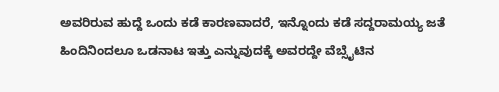ಅವರಿರುವ ಹುದ್ದೆ ಒಂದು ಕಡೆ ಕಾರಣವಾದರೆ, ಇನ್ನೊಂದು ಕಡೆ ಸದ್ದರಾಮಯ್ಯ ಜತೆ ಹಿಂದಿನಿಂದಲೂ ಒಡನಾಟ ಇತ್ತು ಎನ್ನುವುದಕ್ಕೆ ಅವರದ್ದೇ ವೆಬ್ಸೈಟಿನ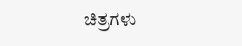ಚಿತ್ರಗಳು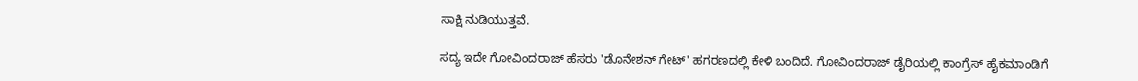ಸಾಕ್ಷಿ ನುಡಿಯುತ್ತವೆ.

ಸದ್ಯ ಇದೇ ಗೋವಿಂದರಾಜ್ ಹೆಸರು 'ಡೊನೇಶನ್ ಗೇಟ್' ಹಗರಣದಲ್ಲಿ ಕೇಳಿ ಬಂದಿದೆ. ಗೋವಿಂದರಾಜ್ ಡೈರಿಯಲ್ಲಿ ಕಾಂಗ್ರೆಸ್ ಹೈಕಮಾಂಡಿಗೆ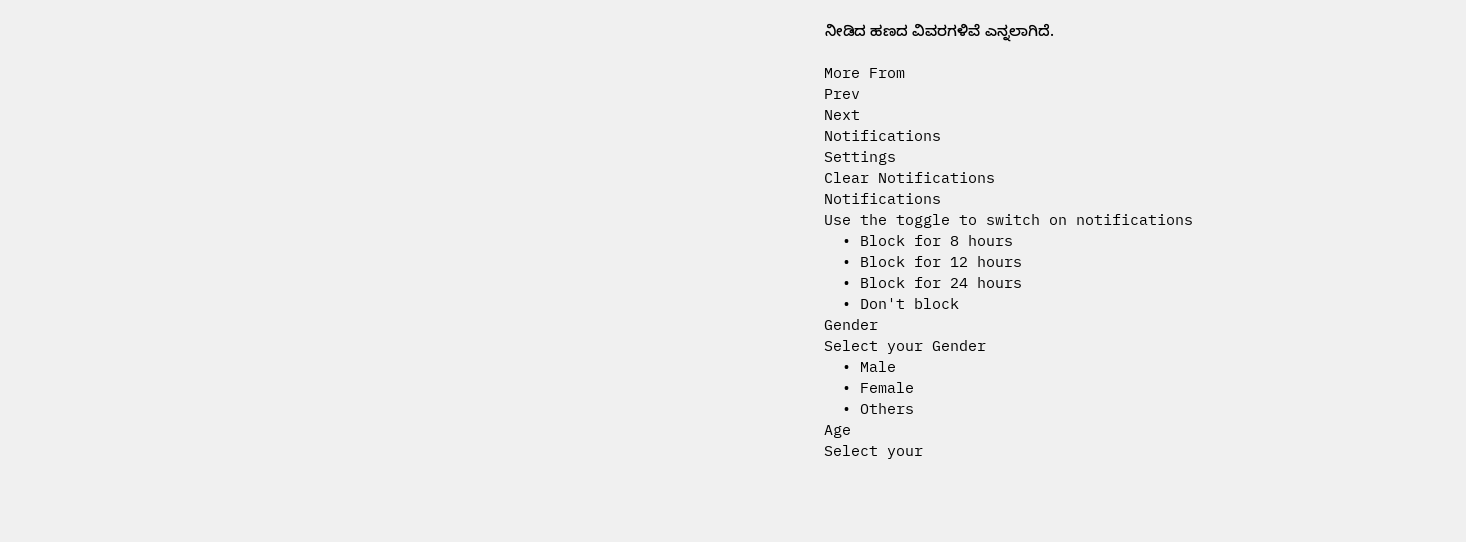ನೀಡಿದ ಹಣದ ವಿವರಗಳಿವೆ ಎನ್ನಲಾಗಿದೆ.

More From
Prev
Next
Notifications
Settings
Clear Notifications
Notifications
Use the toggle to switch on notifications
  • Block for 8 hours
  • Block for 12 hours
  • Block for 24 hours
  • Don't block
Gender
Select your Gender
  • Male
  • Female
  • Others
Age
Select your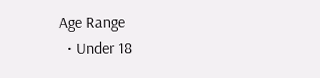Age Range
  • Under 18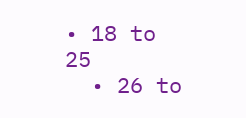• 18 to 25
  • 26 to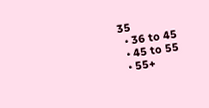35
  • 36 to 45
  • 45 to 55
  • 55+